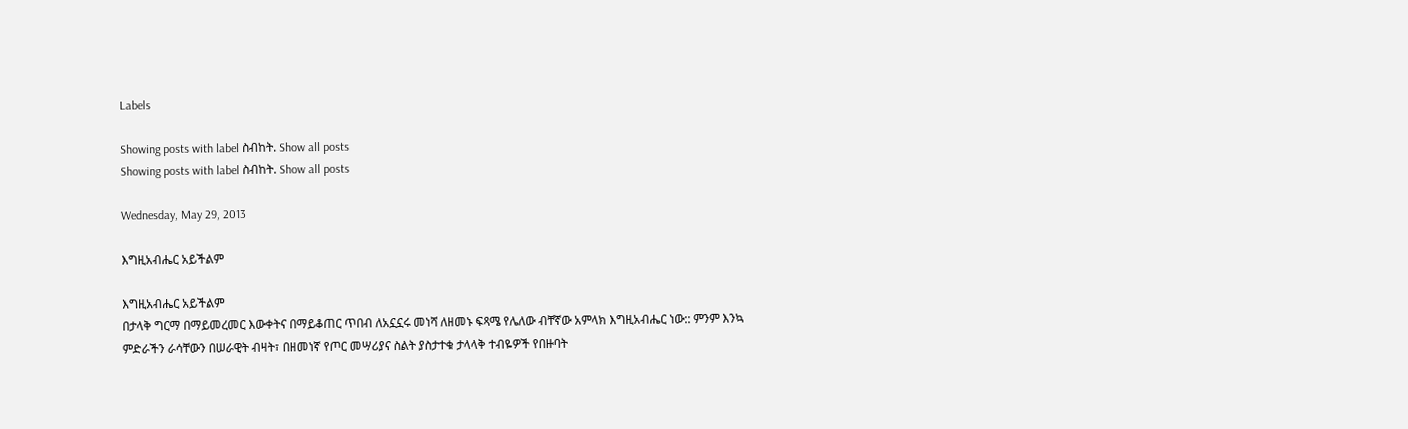Labels

Showing posts with label ስብከት. Show all posts
Showing posts with label ስብከት. Show all posts

Wednesday, May 29, 2013

እግዚአብሔር አይችልም

እግዚአብሔር አይችልም
በታላቅ ግርማ በማይመረመር እውቀትና በማይቆጠር ጥበብ ለአኗኗሩ መነሻ ለዘመኑ ፍጻሜ የሌለው ብቸኛው አምላክ እግዚአብሔር ነው:: ምንም እንኳ ምድራችን ራሳቸውን በሠራዊት ብዛት፣ በዘመነኛ የጦር መሣሪያና ስልት ያስታተቁ ታላላቅ ተብዬዎች የበዙባት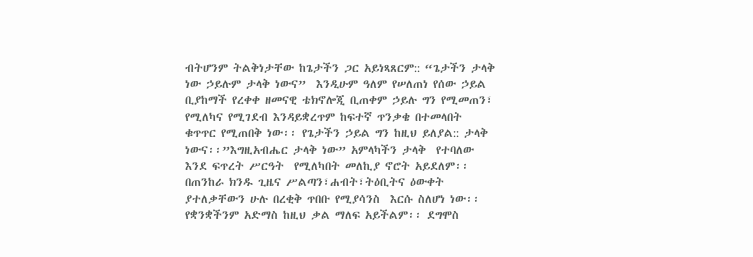ብትሆንም ትልቅነታቸው ከጌታችን ጋር አይነጻጸርም:: “ጌታችን ታላቅ ነው ኃይሉም ታላቅ ነውና”  እንዲሁም ዓለም የሠለጠነ የሰው ኃይል ቢያከማች የረቀቀ ዘመናዊ ቴክኖሎጂ ቢጠቀም ኃይሉ ግን የሚመጠን፣ የሚለካና የሚገደብ እንዳይቋረጥም ከፍተኛ ጥንቃቄ በተመላበት ቁጥጥር የሚጠበቅ ነው፡፡ የጌታችን ኃይል ግን ከዚህ ይለያል:: ታላቅ ነውና፡፡”እግዚአብሔር ታላቅ ነው” አምላካችን ታላቅ  የተባለው እንደ ፍጥረት ሥርዓት  የሚለካበት መለኪያ ኖሮት አይደለም፡፡በጠንከራ ክንዱ ጊዜና ሥልጣን፣ሐብት፣ትዕቢትና ዕውቀት ያተለቃቸውን ሁሉ በረቂቅ ጥበቡ የሚያሳንስ  እርሱ ስለሆነ ነው፡፡  የቋንቋችንም አድማስ ከዚህ ቃል ማለፍ አይችልም፡፡ ደግሞስ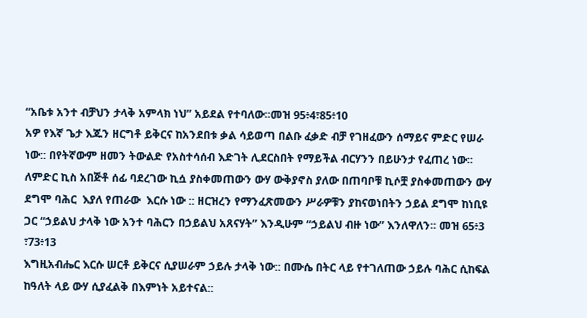“አቤቱ አንተ ብቻህን ታላቅ አምላክ ነህ” አይደል የተባለው፡፡መዝ 95፥4፣85፥10
አዎ የእኛ ጌታ እጁን ዘርግቶ ይቅርና ከአንደበቱ ቃል ሳይወጣ በልቡ ፈቃድ ብቻ የገዘፈውን ሰማይና ምድር የሠራ ነው:: በየትኛውም ዘመን ትውልድ የአስተሳሰብ እድገት ሊደርስበት የማይችል ብርሃንን በይሁንታ የፈጠረ ነው፡፡ ለምድር ኪስ አበጅቶ ሰፊ ባደረገው ኪሷ ያስቀመጠውን ውሃ ውቅያኖስ ያለው በጠባቦቹ ኪሶቿ ያስቀመጠውን ውሃ ደግሞ ባሕር  እያለ የጠራው  እርሱ ነው :: ዘርዝረን የማንፈጽመውን ሥራዎቹን ያከናወነበትን ኃይል ደግሞ ከነቢዩ ጋር “ኃይልህ ታላቅ ነው አንተ ባሕርን በኃይልህ አጸናሃት” እንዲሁም “ኃይልህ ብዙ ነው” እንለዋለን፡፡ መዝ 65፥3 ፣73፥13
እግዚአብሔር እርሱ ሠርቶ ይቅርና ሲያሠራም ኃይሉ ታላቅ ነው:: በሙሴ በትር ላይ የተገለጠው ኃይሉ ባሕር ሲከፍል ከዓለት ላይ ውሃ ሲያፈልቅ በእምነት አይተናል::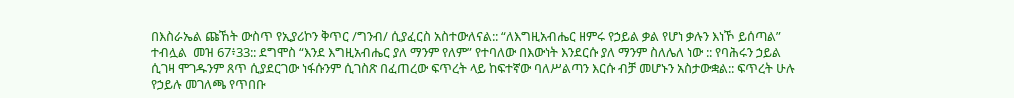በእስራኤል ጩኸት ውስጥ የኢያሪኮን ቅጥር /ግንብ/ ሲያፈርስ አስተውለናል:: “ለእግዚአብሔር ዘምሩ የኃይል ቃል የሆነ ቃሉን እነኾ ይሰጣል” ተብሏል  መዝ 67፥33:: ደግሞስ “እንደ እግዚአብሔር ያለ ማንም የለም” የተባለው በእውነት እንደርሱ ያለ ማንም ስለሌለ ነው :: የባሕሩን ኃይል ሲገዛ ሞገዱንም ጸጥ ሲያደርገው ነፋሱንም ሲገስጽ በፈጠረው ፍጥረት ላይ ከፍተኛው ባለሥልጣን እርሱ ብቻ መሆኑን አስታውቋል:: ፍጥረት ሁሉ የኃይሉ መገለጫ የጥበቡ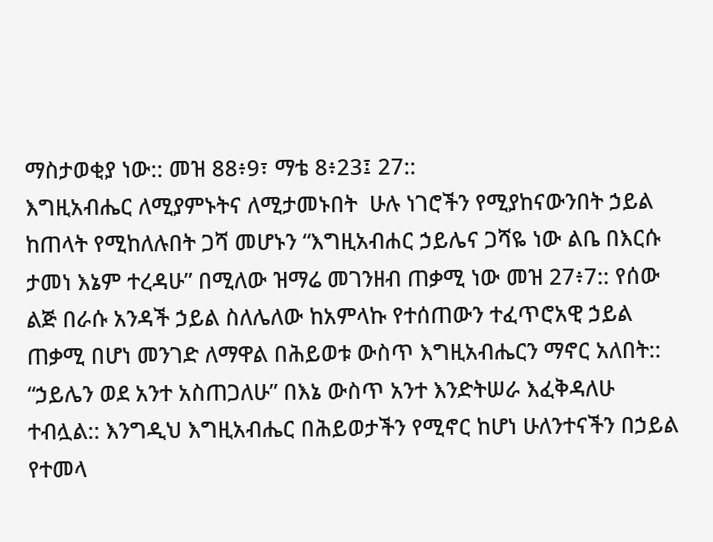ማስታወቂያ ነው:: መዝ 88፥9፣ ማቴ 8፥23፤ 27::
እግዚአብሔር ለሚያምኑትና ለሚታመኑበት  ሁሉ ነገሮችን የሚያከናውንበት ኃይል ከጠላት የሚከለሉበት ጋሻ መሆኑን “እግዚአብሐር ኃይሌና ጋሻዬ ነው ልቤ በእርሱ ታመነ እኔም ተረዳሁ” በሚለው ዝማሬ መገንዘብ ጠቃሚ ነው መዝ 27፥7:: የሰው ልጅ በራሱ አንዳች ኃይል ስለሌለው ከአምላኩ የተሰጠውን ተፈጥሮአዊ ኃይል ጠቃሚ በሆነ መንገድ ለማዋል በሕይወቱ ውስጥ እግዚአብሔርን ማኖር አለበት:: “ኃይሌን ወደ አንተ አስጠጋለሁ” በእኔ ውስጥ አንተ እንድትሠራ እፈቅዳለሁ ተብሏል:: እንግዲህ እግዚአብሔር በሕይወታችን የሚኖር ከሆነ ሁለንተናችን በኃይል የተመላ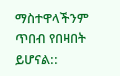ማስተዋላችንም ጥበብ የበዛበት ይሆናል::